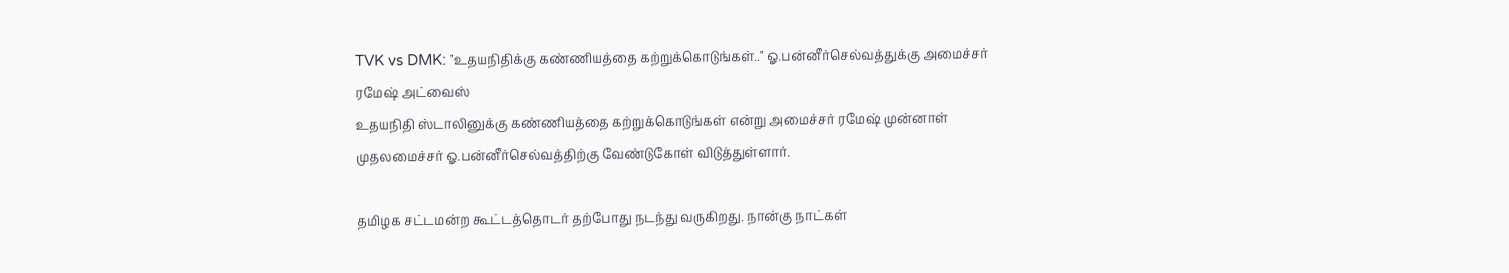TVK vs DMK: "உதயநிதிக்கு கண்ணியத்தை கற்றுக்கொடுங்கள்.." ஓ.பன்னீர்செல்வத்துக்கு அமைச்சர் ரமேஷ் அட்வைஸ்
உதயநிதி ஸ்டாலினுக்கு கண்ணியத்தை கற்றுக்கொடுங்கள் என்று அமைச்சர் ரமேஷ் முன்னாள் முதலமைச்சர் ஓ.பன்னீர்செல்வத்திற்கு வேண்டுகோள் விடுத்துள்ளார்.

தமிழக சட்டமன்ற கூட்டத்தொடர் தற்போது நடந்து வருகிறது. நான்கு நாட்கள்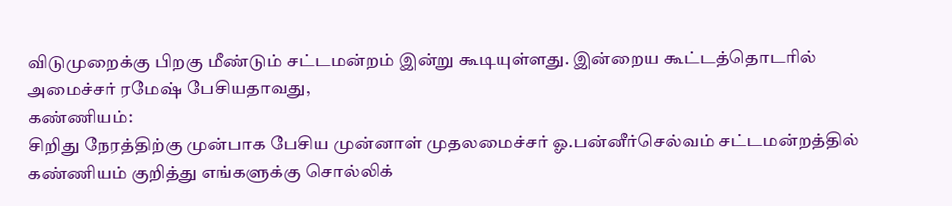விடுமுறைக்கு பிறகு மீண்டும் சட்டமன்றம் இன்று கூடியுள்ளது. இன்றைய கூட்டத்தொடரில் அமைச்சர் ரமேஷ் பேசியதாவது,
கண்ணியம்:
சிறிது நேரத்திற்கு முன்பாக பேசிய முன்னாள் முதலமைச்சர் ஓ.பன்னீர்செல்வம் சட்டமன்றத்தில் கண்ணியம் குறித்து எங்களுக்கு சொல்லிக்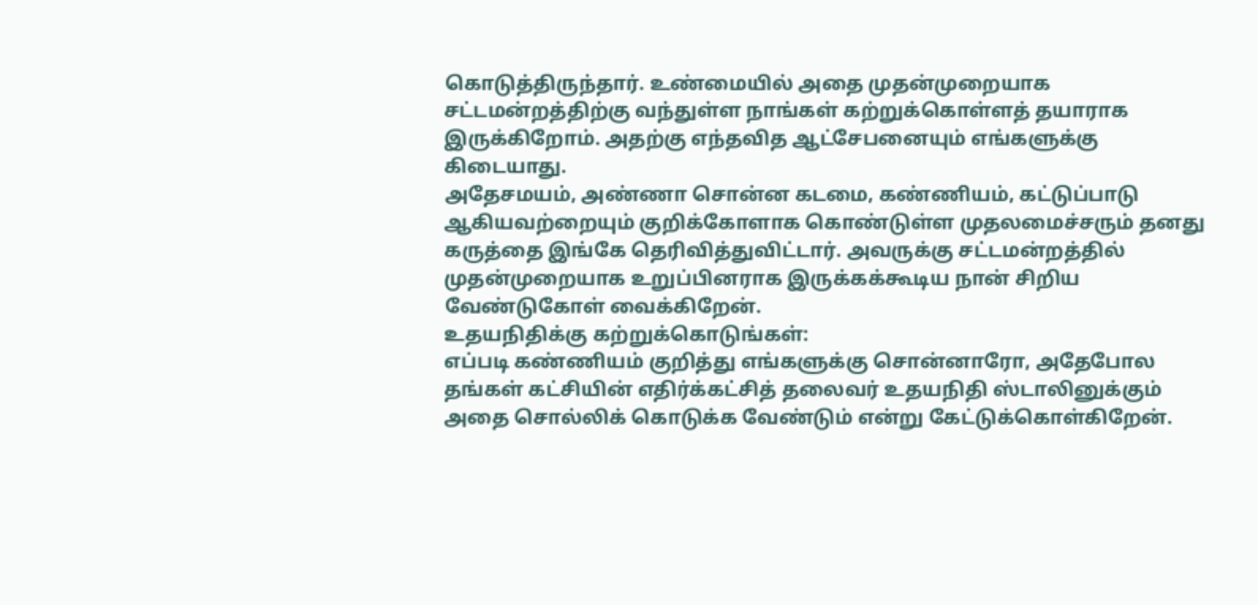கொடுத்திருந்தார். உண்மையில் அதை முதன்முறையாக சட்டமன்றத்திற்கு வந்துள்ள நாங்கள் கற்றுக்கொள்ளத் தயாராக இருக்கிறோம். அதற்கு எந்தவித ஆட்சேபனையும் எங்களுக்கு கிடையாது.
அதேசமயம், அண்ணா சொன்ன கடமை, கண்ணியம், கட்டுப்பாடு ஆகியவற்றையும் குறிக்கோளாக கொண்டுள்ள முதலமைச்சரும் தனது கருத்தை இங்கே தெரிவித்துவிட்டார். அவருக்கு சட்டமன்றத்தில் முதன்முறையாக உறுப்பினராக இருக்கக்கூடிய நான் சிறிய வேண்டுகோள் வைக்கிறேன்.
உதயநிதிக்கு கற்றுக்கொடுங்கள்:
எப்படி கண்ணியம் குறித்து எங்களுக்கு சொன்னாரோ, அதேபோல தங்கள் கட்சியின் எதிர்க்கட்சித் தலைவர் உதயநிதி ஸ்டாலினுக்கும் அதை சொல்லிக் கொடுக்க வேண்டும் என்று கேட்டுக்கொள்கிறேன்.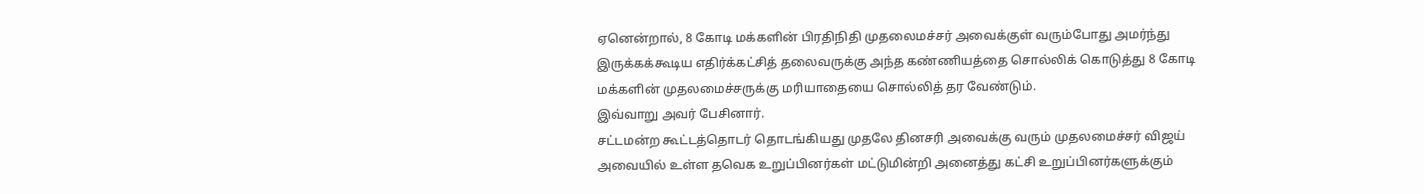ஏனென்றால், 8 கோடி மக்களின் பிரதிநிதி முதலைமச்சர் அவைக்குள் வரும்போது அமர்ந்து இருக்கக்கூடிய எதிர்க்கட்சித் தலைவருக்கு அந்த கண்ணியத்தை சொல்லிக் கொடுத்து 8 கோடி மக்களின் முதலமைச்சருக்கு மரியாதையை சொல்லித் தர வேண்டும்.
இவ்வாறு அவர் பேசினார்.
சட்டமன்ற கூட்டத்தொடர் தொடங்கியது முதலே தினசரி அவைக்கு வரும் முதலமைச்சர் விஜய் அவையில் உள்ள தவெக உறுப்பினர்கள் மட்டுமின்றி அனைத்து கட்சி உறுப்பினர்களுக்கும்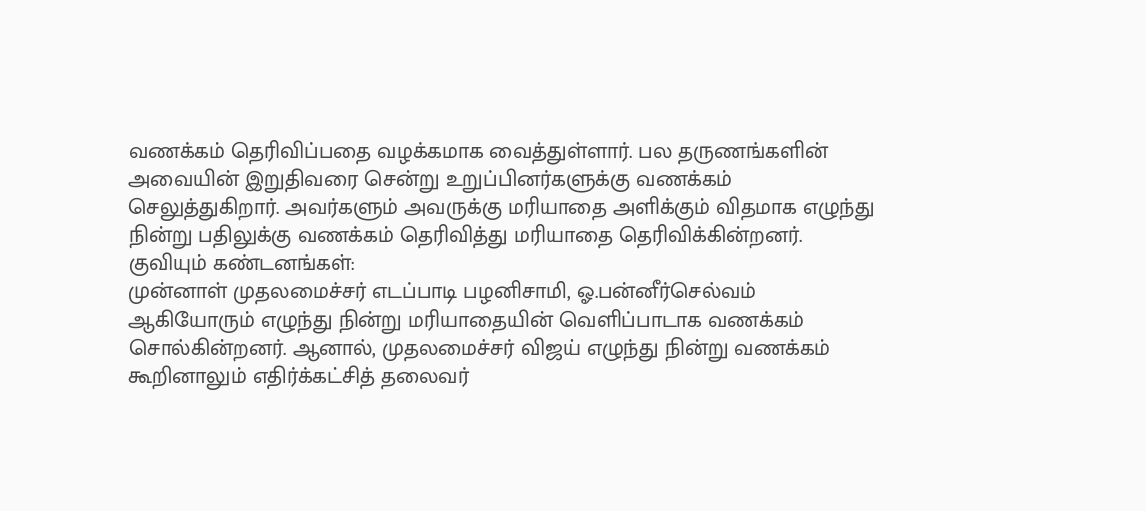வணக்கம் தெரிவிப்பதை வழக்கமாக வைத்துள்ளார். பல தருணங்களின் அவையின் இறுதிவரை சென்று உறுப்பினர்களுக்கு வணக்கம் செலுத்துகிறார். அவர்களும் அவருக்கு மரியாதை அளிக்கும் விதமாக எழுந்து நின்று பதிலுக்கு வணக்கம் தெரிவித்து மரியாதை தெரிவிக்கின்றனர்.
குவியும் கண்டனங்கள்:
முன்னாள் முதலமைச்சர் எடப்பாடி பழனிசாமி, ஓ.பன்னீர்செல்வம் ஆகியோரும் எழுந்து நின்று மரியாதையின் வெளிப்பாடாக வணக்கம் சொல்கின்றனர். ஆனால், முதலமைச்சர் விஜய் எழுந்து நின்று வணக்கம் கூறினாலும் எதிர்க்கட்சித் தலைவர்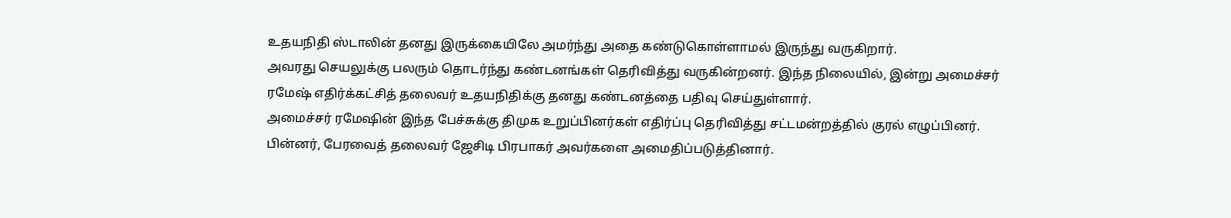உதயநிதி ஸ்டாலின் தனது இருக்கையிலே அமர்ந்து அதை கண்டுகொள்ளாமல் இருந்து வருகிறார்.
அவரது செயலுக்கு பலரும் தொடர்ந்து கண்டனங்கள் தெரிவித்து வருகின்றனர். இந்த நிலையில், இன்று அமைச்சர் ரமேஷ் எதிர்க்கட்சித் தலைவர் உதயநிதிக்கு தனது கண்டனத்தை பதிவு செய்துள்ளார்.
அமைச்சர் ரமேஷின் இந்த பேச்சுக்கு திமுக உறுப்பினர்கள் எதிர்ப்பு தெரிவித்து சட்டமன்றத்தில் குரல் எழுப்பினர். பின்னர், பேரவைத் தலைவர் ஜேசிடி பிரபாகர் அவர்களை அமைதிப்படுத்தினார்.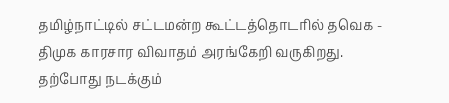தமிழ்நாட்டில் சட்டமன்ற கூட்டத்தொடரில் தவெக - திமுக காரசார விவாதம் அரங்கேறி வருகிறது. தற்போது நடக்கும்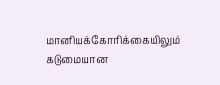மானியக்கோரிக்கையிலும் கடுமையான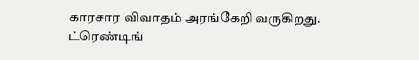காரசார விவாதம் அரங்கேறி வருகிறது.
ட்ரெண்டிங்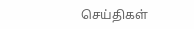செய்திகள்